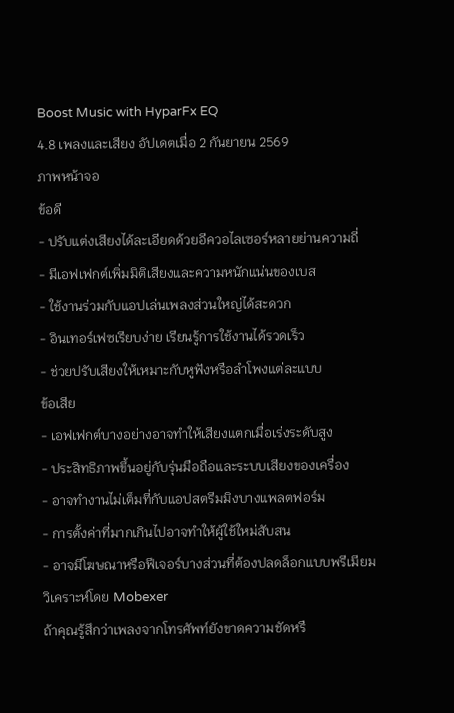Boost Music with HyparFx EQ
4.8 เพลงและเสียง อัปเดตเมื่อ 2 กันยายน 2569
ภาพหน้าจอ
ข้อดี
- ปรับแต่งเสียงได้ละเอียดด้วยอีควอไลเซอร์หลายย่านความถี่
- มีเอฟเฟกต์เพิ่มมิติเสียงและความหนักแน่นของเบส
- ใช้งานร่วมกับแอปเล่นเพลงส่วนใหญ่ได้สะดวก
- อินเทอร์เฟซเรียบง่าย เรียนรู้การใช้งานได้รวดเร็ว
- ช่วยปรับเสียงให้เหมาะกับหูฟังหรือลำโพงแต่ละแบบ
ข้อเสีย
- เอฟเฟกต์บางอย่างอาจทำให้เสียงแตกเมื่อเร่งระดับสูง
- ประสิทธิภาพขึ้นอยู่กับรุ่นมือถือและระบบเสียงของเครื่อง
- อาจทำงานไม่เต็มที่กับแอปสตรีมมิงบางแพลตฟอร์ม
- การตั้งค่าที่มากเกินไปอาจทำให้ผู้ใช้ใหม่สับสน
- อาจมีโฆษณาหรือฟีเจอร์บางส่วนที่ต้องปลดล็อกแบบพรีเมียม
วิเคราะห์โดย Mobexer
ถ้าคุณรู้สึกว่าเพลงจากโทรศัพท์ยังขาดความชัดหรื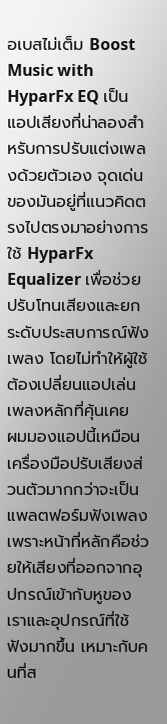อเบสไม่เต็ม Boost Music with HyparFx EQ เป็นแอปเสียงที่น่าลองสำหรับการปรับแต่งเพลงด้วยตัวเอง จุดเด่นของมันอยู่ที่แนวคิดตรงไปตรงมาอย่างการใช้ HyparFx Equalizer เพื่อช่วยปรับโทนเสียงและยกระดับประสบการณ์ฟังเพลง โดยไม่ทำให้ผู้ใช้ต้องเปลี่ยนแอปเล่นเพลงหลักที่คุ้นเคย
ผมมองแอปนี้เหมือนเครื่องมือปรับเสียงส่วนตัวมากกว่าจะเป็นแพลตฟอร์มฟังเพลง เพราะหน้าที่หลักคือช่วยให้เสียงที่ออกจากอุปกรณ์เข้ากับหูของเราและอุปกรณ์ที่ใช้ฟังมากขึ้น เหมาะกับคนที่ส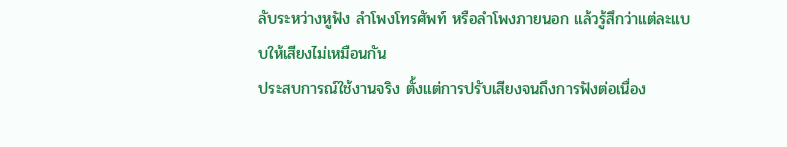ลับระหว่างหูฟัง ลำโพงโทรศัพท์ หรือลำโพงภายนอก แล้วรู้สึกว่าแต่ละแบบให้เสียงไม่เหมือนกัน
ประสบการณ์ใช้งานจริง ตั้งแต่การปรับเสียงจนถึงการฟังต่อเนื่อง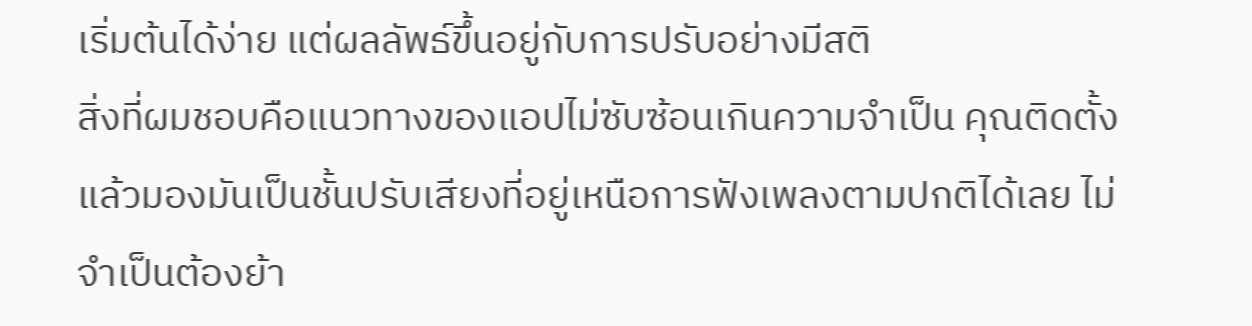เริ่มต้นได้ง่าย แต่ผลลัพธ์ขึ้นอยู่กับการปรับอย่างมีสติ
สิ่งที่ผมชอบคือแนวทางของแอปไม่ซับซ้อนเกินความจำเป็น คุณติดตั้งแล้วมองมันเป็นชั้นปรับเสียงที่อยู่เหนือการฟังเพลงตามปกติได้เลย ไม่จำเป็นต้องย้า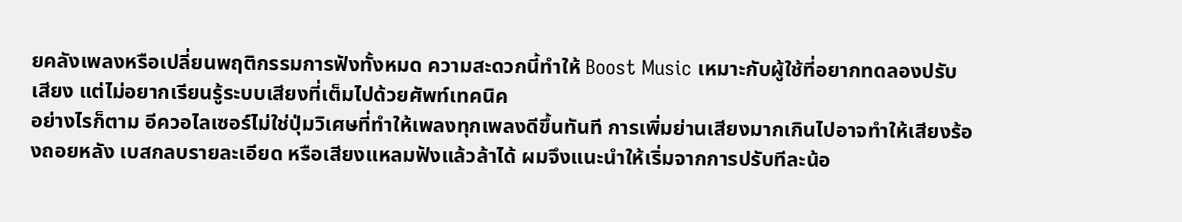ยคลังเพลงหรือเปลี่ยนพฤติกรรมการฟังทั้งหมด ความสะดวกนี้ทำให้ Boost Music เหมาะกับผู้ใช้ที่อยากทดลองปรับเสียง แต่ไม่อยากเรียนรู้ระบบเสียงที่เต็มไปด้วยศัพท์เทคนิค
อย่างไรก็ตาม อีควอไลเซอร์ไม่ใช่ปุ่มวิเศษที่ทำให้เพลงทุกเพลงดีขึ้นทันที การเพิ่มย่านเสียงมากเกินไปอาจทำให้เสียงร้องถอยหลัง เบสกลบรายละเอียด หรือเสียงแหลมฟังแล้วล้าได้ ผมจึงแนะนำให้เริ่มจากการปรับทีละน้อ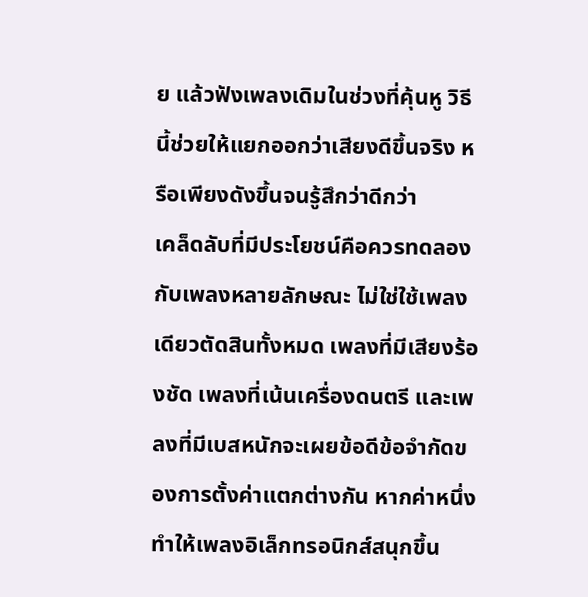ย แล้วฟังเพลงเดิมในช่วงที่คุ้นหู วิธีนี้ช่วยให้แยกออกว่าเสียงดีขึ้นจริง หรือเพียงดังขึ้นจนรู้สึกว่าดีกว่า
เคล็ดลับที่มีประโยชน์คือควรทดลองกับเพลงหลายลักษณะ ไม่ใช่ใช้เพลงเดียวตัดสินทั้งหมด เพลงที่มีเสียงร้องชัด เพลงที่เน้นเครื่องดนตรี และเพลงที่มีเบสหนักจะเผยข้อดีข้อจำกัดของการตั้งค่าแตกต่างกัน หากค่าหนึ่งทำให้เพลงอิเล็กทรอนิกส์สนุกขึ้น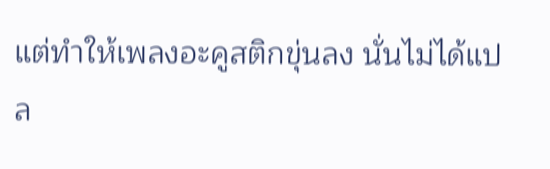แต่ทำให้เพลงอะคูสติกขุ่นลง นั่นไม่ได้แปล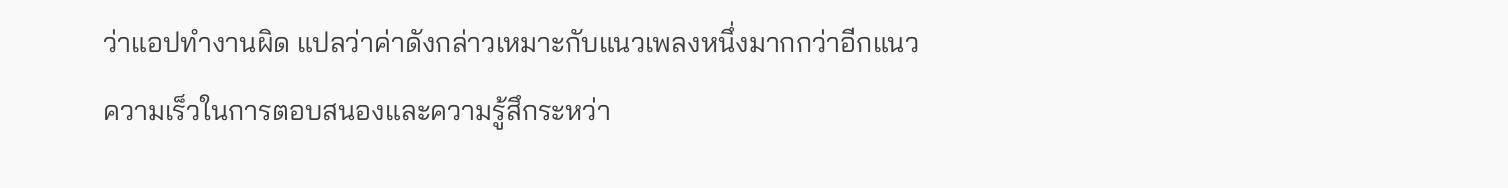ว่าแอปทำงานผิด แปลว่าค่าดังกล่าวเหมาะกับแนวเพลงหนึ่งมากกว่าอีกแนว
ความเร็วในการตอบสนองและความรู้สึกระหว่า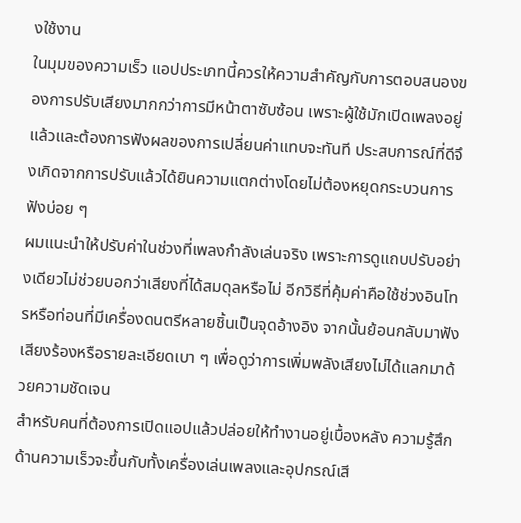งใช้งาน
ในมุมของความเร็ว แอปประเภทนี้ควรให้ความสำคัญกับการตอบสนองของการปรับเสียงมากกว่าการมีหน้าตาซับซ้อน เพราะผู้ใช้มักเปิดเพลงอยู่แล้วและต้องการฟังผลของการเปลี่ยนค่าแทบจะทันที ประสบการณ์ที่ดีจึงเกิดจากการปรับแล้วได้ยินความแตกต่างโดยไม่ต้องหยุดกระบวนการฟังบ่อย ๆ
ผมแนะนำให้ปรับค่าในช่วงที่เพลงกำลังเล่นจริง เพราะการดูแถบปรับอย่างเดียวไม่ช่วยบอกว่าเสียงที่ได้สมดุลหรือไม่ อีกวิธีที่คุ้มค่าคือใช้ช่วงอินโทรหรือท่อนที่มีเครื่องดนตรีหลายชิ้นเป็นจุดอ้างอิง จากนั้นย้อนกลับมาฟังเสียงร้องหรือรายละเอียดเบา ๆ เพื่อดูว่าการเพิ่มพลังเสียงไม่ได้แลกมาด้วยความชัดเจน
สำหรับคนที่ต้องการเปิดแอปแล้วปล่อยให้ทำงานอยู่เบื้องหลัง ความรู้สึกด้านความเร็วจะขึ้นกับทั้งเครื่องเล่นเพลงและอุปกรณ์เสี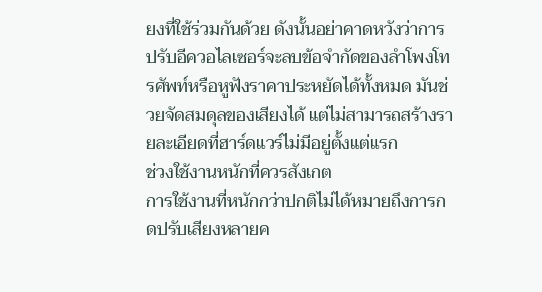ยงที่ใช้ร่วมกันด้วย ดังนั้นอย่าคาดหวังว่าการปรับอีควอไลเซอร์จะลบข้อจำกัดของลำโพงโทรศัพท์หรือหูฟังราคาประหยัดได้ทั้งหมด มันช่วยจัดสมดุลของเสียงได้ แต่ไม่สามารถสร้างรายละเอียดที่ฮาร์ดแวร์ไม่มีอยู่ตั้งแต่แรก
ช่วงใช้งานหนักที่ควรสังเกต
การใช้งานที่หนักกว่าปกติไม่ได้หมายถึงการกดปรับเสียงหลายค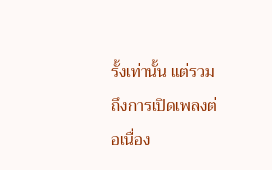รั้งเท่านั้น แต่รวมถึงการเปิดเพลงต่อเนื่อง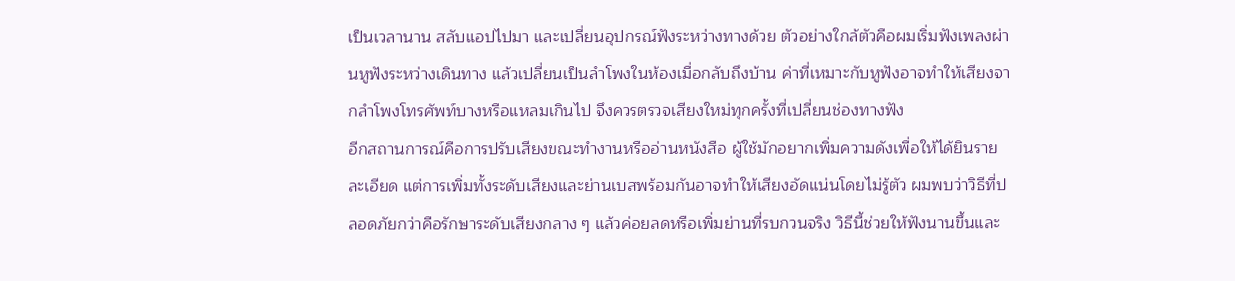เป็นเวลานาน สลับแอปไปมา และเปลี่ยนอุปกรณ์ฟังระหว่างทางด้วย ตัวอย่างใกล้ตัวคือผมเริ่มฟังเพลงผ่านหูฟังระหว่างเดินทาง แล้วเปลี่ยนเป็นลำโพงในห้องเมื่อกลับถึงบ้าน ค่าที่เหมาะกับหูฟังอาจทำให้เสียงจากลำโพงโทรศัพท์บางหรือแหลมเกินไป จึงควรตรวจเสียงใหม่ทุกครั้งที่เปลี่ยนช่องทางฟัง
อีกสถานการณ์คือการปรับเสียงขณะทำงานหรืออ่านหนังสือ ผู้ใช้มักอยากเพิ่มความดังเพื่อให้ได้ยินรายละเอียด แต่การเพิ่มทั้งระดับเสียงและย่านเบสพร้อมกันอาจทำให้เสียงอัดแน่นโดยไม่รู้ตัว ผมพบว่าวิธีที่ปลอดภัยกว่าคือรักษาระดับเสียงกลาง ๆ แล้วค่อยลดหรือเพิ่มย่านที่รบกวนจริง วิธีนี้ช่วยให้ฟังนานขึ้นและ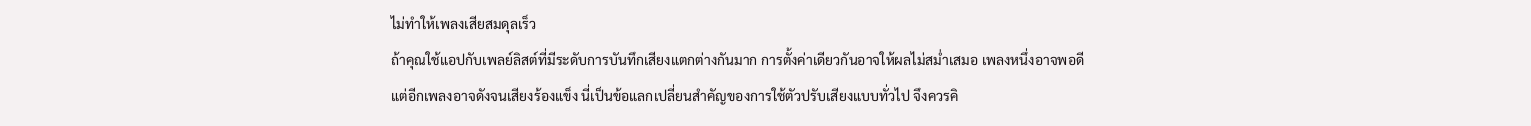ไม่ทำให้เพลงเสียสมดุลเร็ว
ถ้าคุณใช้แอปกับเพลย์ลิสต์ที่มีระดับการบันทึกเสียงแตกต่างกันมาก การตั้งค่าเดียวกันอาจให้ผลไม่สม่ำเสมอ เพลงหนึ่งอาจพอดี แต่อีกเพลงอาจดังจนเสียงร้องแข็ง นี่เป็นข้อแลกเปลี่ยนสำคัญของการใช้ตัวปรับเสียงแบบทั่วไป จึงควรคิ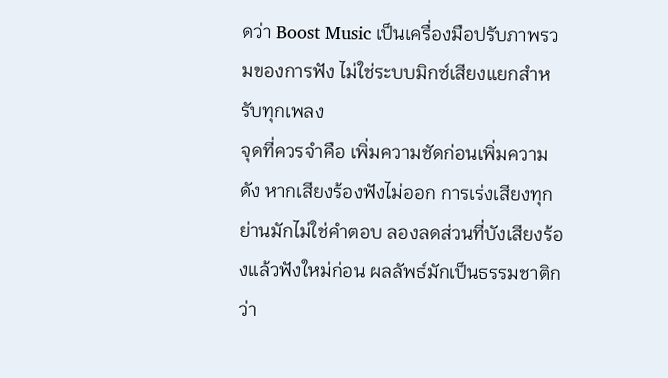ดว่า Boost Music เป็นเครื่องมือปรับภาพรวมของการฟัง ไม่ใช่ระบบมิกซ์เสียงแยกสำหรับทุกเพลง
จุดที่ควรจำคือ เพิ่มความชัดก่อนเพิ่มความดัง หากเสียงร้องฟังไม่ออก การเร่งเสียงทุกย่านมักไม่ใช่คำตอบ ลองลดส่วนที่บังเสียงร้องแล้วฟังใหม่ก่อน ผลลัพธ์มักเป็นธรรมชาติกว่า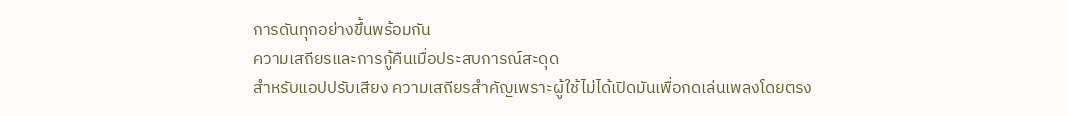การดันทุกอย่างขึ้นพร้อมกัน
ความเสถียรและการกู้คืนเมื่อประสบการณ์สะดุด
สำหรับแอปปรับเสียง ความเสถียรสำคัญเพราะผู้ใช้ไม่ได้เปิดมันเพื่อกดเล่นเพลงโดยตรง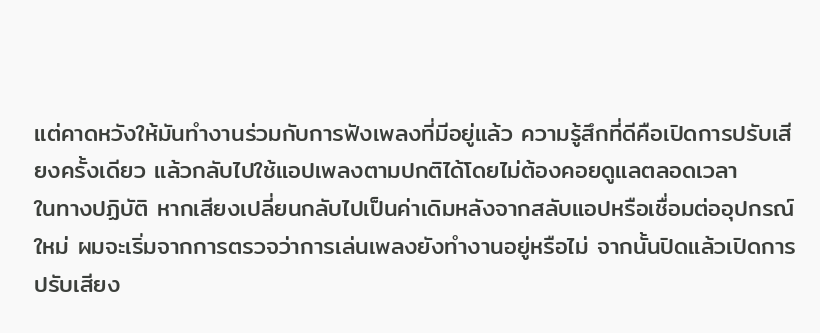แต่คาดหวังให้มันทำงานร่วมกับการฟังเพลงที่มีอยู่แล้ว ความรู้สึกที่ดีคือเปิดการปรับเสียงครั้งเดียว แล้วกลับไปใช้แอปเพลงตามปกติได้โดยไม่ต้องคอยดูแลตลอดเวลา
ในทางปฏิบัติ หากเสียงเปลี่ยนกลับไปเป็นค่าเดิมหลังจากสลับแอปหรือเชื่อมต่ออุปกรณ์ใหม่ ผมจะเริ่มจากการตรวจว่าการเล่นเพลงยังทำงานอยู่หรือไม่ จากนั้นปิดแล้วเปิดการปรับเสียง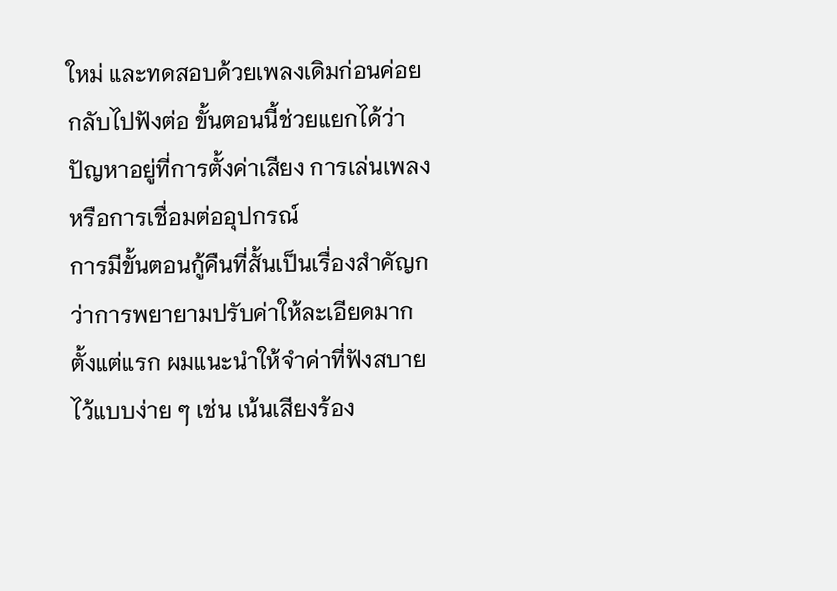ใหม่ และทดสอบด้วยเพลงเดิมก่อนค่อยกลับไปฟังต่อ ขั้นตอนนี้ช่วยแยกได้ว่าปัญหาอยู่ที่การตั้งค่าเสียง การเล่นเพลง หรือการเชื่อมต่ออุปกรณ์
การมีขั้นตอนกู้คืนที่สั้นเป็นเรื่องสำคัญกว่าการพยายามปรับค่าให้ละเอียดมากตั้งแต่แรก ผมแนะนำให้จำค่าที่ฟังสบายไว้แบบง่าย ๆ เช่น เน้นเสียงร้อง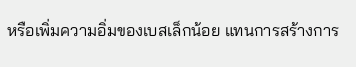หรือเพิ่มความอิ่มของเบสเล็กน้อย แทนการสร้างการ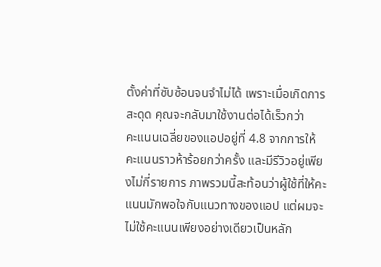ตั้งค่าที่ซับซ้อนจนจำไม่ได้ เพราะเมื่อเกิดการสะดุด คุณจะกลับมาใช้งานต่อได้เร็วกว่า
คะแนนเฉลี่ยของแอปอยู่ที่ 4.8 จากการให้คะแนนราวห้าร้อยกว่าครั้ง และมีรีวิวอยู่เพียงไม่กี่รายการ ภาพรวมนี้สะท้อนว่าผู้ใช้ที่ให้คะแนนมักพอใจกับแนวทางของแอป แต่ผมจะไม่ใช้คะแนนเพียงอย่างเดียวเป็นหลัก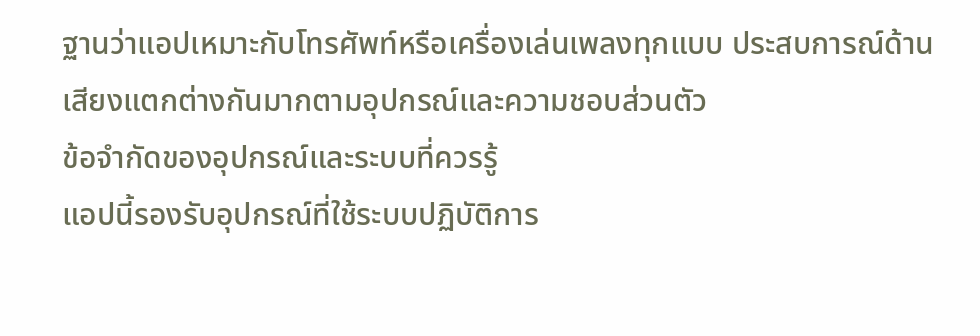ฐานว่าแอปเหมาะกับโทรศัพท์หรือเครื่องเล่นเพลงทุกแบบ ประสบการณ์ด้านเสียงแตกต่างกันมากตามอุปกรณ์และความชอบส่วนตัว
ข้อจำกัดของอุปกรณ์และระบบที่ควรรู้
แอปนี้รองรับอุปกรณ์ที่ใช้ระบบปฏิบัติการ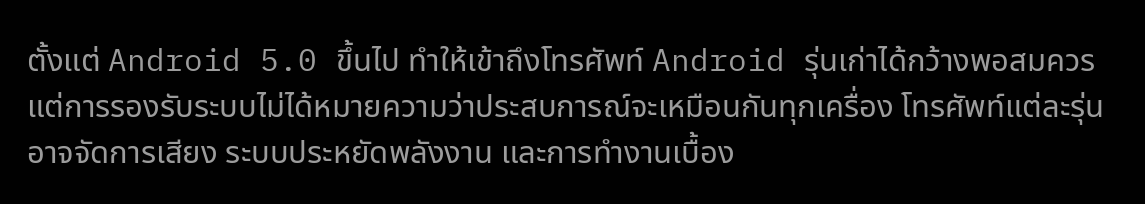ตั้งแต่ Android 5.0 ขึ้นไป ทำให้เข้าถึงโทรศัพท์ Android รุ่นเก่าได้กว้างพอสมควร แต่การรองรับระบบไม่ได้หมายความว่าประสบการณ์จะเหมือนกันทุกเครื่อง โทรศัพท์แต่ละรุ่นอาจจัดการเสียง ระบบประหยัดพลังงาน และการทำงานเบื้อง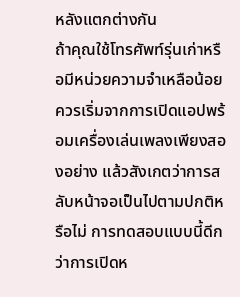หลังแตกต่างกัน
ถ้าคุณใช้โทรศัพท์รุ่นเก่าหรือมีหน่วยความจำเหลือน้อย ควรเริ่มจากการเปิดแอปพร้อมเครื่องเล่นเพลงเพียงสองอย่าง แล้วสังเกตว่าการสลับหน้าจอเป็นไปตามปกติหรือไม่ การทดสอบแบบนี้ดีกว่าการเปิดห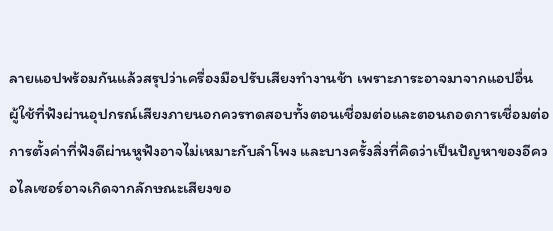ลายแอปพร้อมกันแล้วสรุปว่าเครื่องมือปรับเสียงทำงานช้า เพราะภาระอาจมาจากแอปอื่น
ผู้ใช้ที่ฟังผ่านอุปกรณ์เสียงภายนอกควรทดสอบทั้งตอนเชื่อมต่อและตอนถอดการเชื่อมต่อ การตั้งค่าที่ฟังดีผ่านหูฟังอาจไม่เหมาะกับลำโพง และบางครั้งสิ่งที่คิดว่าเป็นปัญหาของอีควอไลเซอร์อาจเกิดจากลักษณะเสียงขอ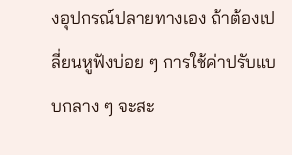งอุปกรณ์ปลายทางเอง ถ้าต้องเปลี่ยนหูฟังบ่อย ๆ การใช้ค่าปรับแบบกลาง ๆ จะสะ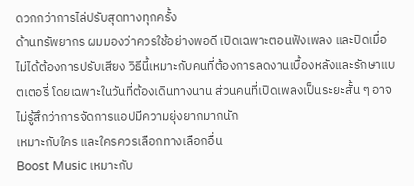ดวกกว่าการไล่ปรับสุดทางทุกครั้ง
ด้านทรัพยากร ผมมองว่าควรใช้อย่างพอดี เปิดเฉพาะตอนฟังเพลง และปิดเมื่อไม่ได้ต้องการปรับเสียง วิธีนี้เหมาะกับคนที่ต้องการลดงานเบื้องหลังและรักษาแบตเตอรี่ โดยเฉพาะในวันที่ต้องเดินทางนาน ส่วนคนที่เปิดเพลงเป็นระยะสั้น ๆ อาจไม่รู้สึกว่าการจัดการแอปมีความยุ่งยากมากนัก
เหมาะกับใคร และใครควรเลือกทางเลือกอื่น
Boost Music เหมาะกับ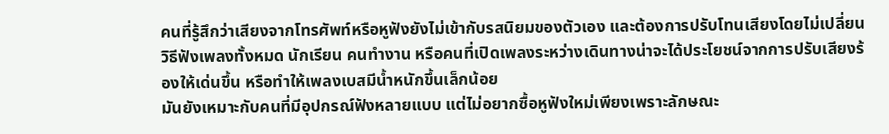คนที่รู้สึกว่าเสียงจากโทรศัพท์หรือหูฟังยังไม่เข้ากับรสนิยมของตัวเอง และต้องการปรับโทนเสียงโดยไม่เปลี่ยนวิธีฟังเพลงทั้งหมด นักเรียน คนทำงาน หรือคนที่เปิดเพลงระหว่างเดินทางน่าจะได้ประโยชน์จากการปรับเสียงร้องให้เด่นขึ้น หรือทำให้เพลงเบสมีน้ำหนักขึ้นเล็กน้อย
มันยังเหมาะกับคนที่มีอุปกรณ์ฟังหลายแบบ แต่ไม่อยากซื้อหูฟังใหม่เพียงเพราะลักษณะ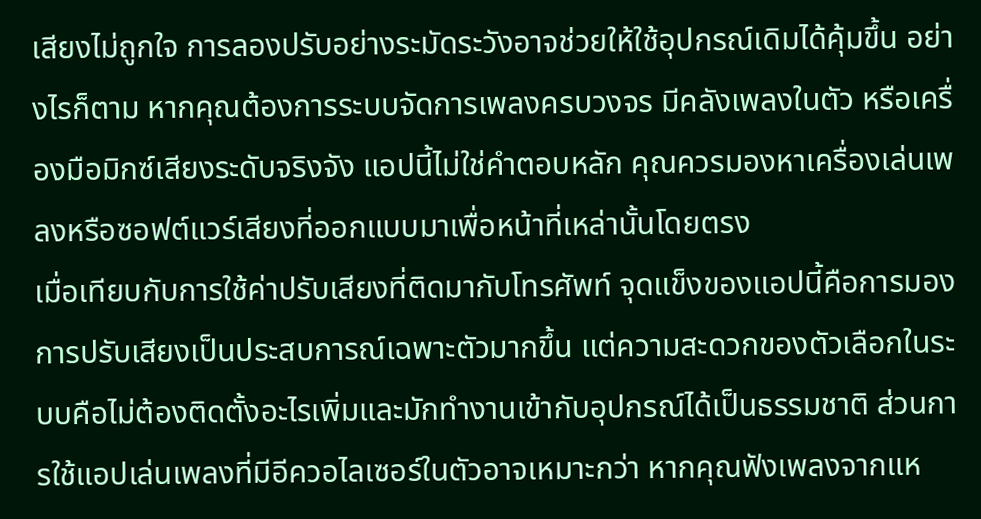เสียงไม่ถูกใจ การลองปรับอย่างระมัดระวังอาจช่วยให้ใช้อุปกรณ์เดิมได้คุ้มขึ้น อย่างไรก็ตาม หากคุณต้องการระบบจัดการเพลงครบวงจร มีคลังเพลงในตัว หรือเครื่องมือมิกซ์เสียงระดับจริงจัง แอปนี้ไม่ใช่คำตอบหลัก คุณควรมองหาเครื่องเล่นเพลงหรือซอฟต์แวร์เสียงที่ออกแบบมาเพื่อหน้าที่เหล่านั้นโดยตรง
เมื่อเทียบกับการใช้ค่าปรับเสียงที่ติดมากับโทรศัพท์ จุดแข็งของแอปนี้คือการมองการปรับเสียงเป็นประสบการณ์เฉพาะตัวมากขึ้น แต่ความสะดวกของตัวเลือกในระบบคือไม่ต้องติดตั้งอะไรเพิ่มและมักทำงานเข้ากับอุปกรณ์ได้เป็นธรรมชาติ ส่วนการใช้แอปเล่นเพลงที่มีอีควอไลเซอร์ในตัวอาจเหมาะกว่า หากคุณฟังเพลงจากแห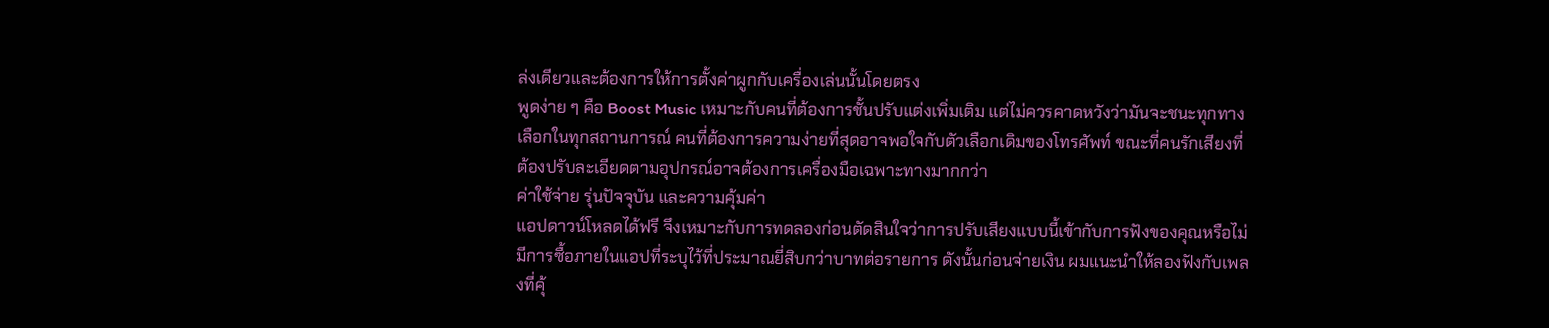ล่งเดียวและต้องการให้การตั้งค่าผูกกับเครื่องเล่นนั้นโดยตรง
พูดง่าย ๆ คือ Boost Music เหมาะกับคนที่ต้องการชั้นปรับแต่งเพิ่มเติม แต่ไม่ควรคาดหวังว่ามันจะชนะทุกทางเลือกในทุกสถานการณ์ คนที่ต้องการความง่ายที่สุดอาจพอใจกับตัวเลือกเดิมของโทรศัพท์ ขณะที่คนรักเสียงที่ต้องปรับละเอียดตามอุปกรณ์อาจต้องการเครื่องมือเฉพาะทางมากกว่า
ค่าใช้จ่าย รุ่นปัจจุบัน และความคุ้มค่า
แอปดาวน์โหลดได้ฟรี จึงเหมาะกับการทดลองก่อนตัดสินใจว่าการปรับเสียงแบบนี้เข้ากับการฟังของคุณหรือไม่ มีการซื้อภายในแอปที่ระบุไว้ที่ประมาณยี่สิบกว่าบาทต่อรายการ ดังนั้นก่อนจ่ายเงิน ผมแนะนำให้ลองฟังกับเพลงที่คุ้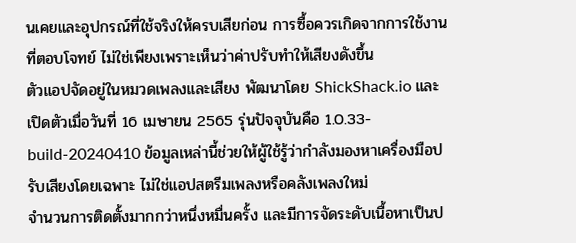นเคยและอุปกรณ์ที่ใช้จริงให้ครบเสียก่อน การซื้อควรเกิดจากการใช้งานที่ตอบโจทย์ ไม่ใช่เพียงเพราะเห็นว่าค่าปรับทำให้เสียงดังขึ้น
ตัวแอปจัดอยู่ในหมวดเพลงและเสียง พัฒนาโดย ShickShack.io และเปิดตัวเมื่อวันที่ 16 เมษายน 2565 รุ่นปัจจุบันคือ 1.0.33-build-20240410 ข้อมูลเหล่านี้ช่วยให้ผู้ใช้รู้ว่ากำลังมองหาเครื่องมือปรับเสียงโดยเฉพาะ ไม่ใช่แอปสตรีมเพลงหรือคลังเพลงใหม่
จำนวนการติดตั้งมากกว่าหนึ่งหมื่นครั้ง และมีการจัดระดับเนื้อหาเป็นป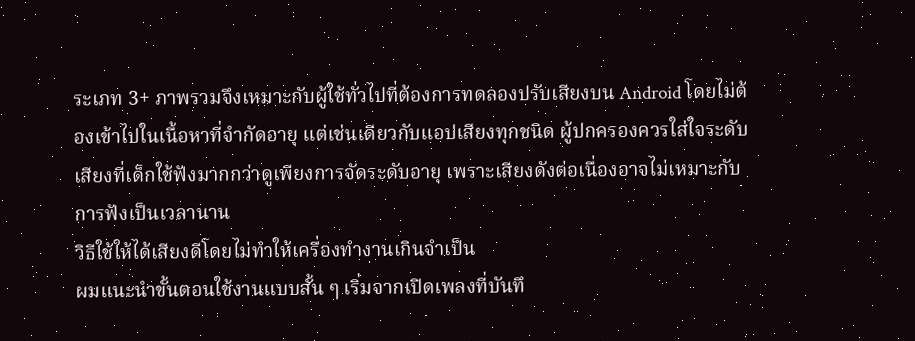ระเภท 3+ ภาพรวมจึงเหมาะกับผู้ใช้ทั่วไปที่ต้องการทดลองปรับเสียงบน Android โดยไม่ต้องเข้าไปในเนื้อหาที่จำกัดอายุ แต่เช่นเดียวกับแอปเสียงทุกชนิด ผู้ปกครองควรใส่ใจระดับเสียงที่เด็กใช้ฟังมากกว่าดูเพียงการจัดระดับอายุ เพราะเสียงดังต่อเนื่องอาจไม่เหมาะกับการฟังเป็นเวลานาน
วิธีใช้ให้ได้เสียงดีโดยไม่ทำให้เครื่องทำงานเกินจำเป็น
ผมแนะนำขั้นตอนใช้งานแบบสั้น ๆ เริ่มจากเปิดเพลงที่บันทึ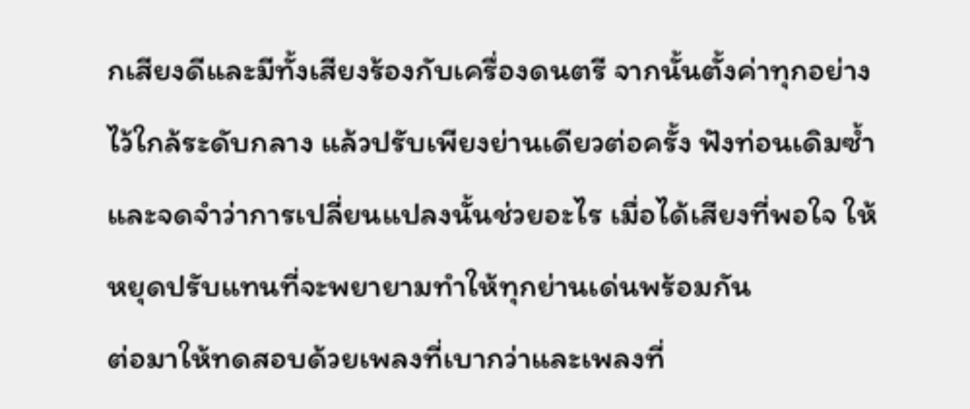กเสียงดีและมีทั้งเสียงร้องกับเครื่องดนตรี จากนั้นตั้งค่าทุกอย่างไว้ใกล้ระดับกลาง แล้วปรับเพียงย่านเดียวต่อครั้ง ฟังท่อนเดิมซ้ำ และจดจำว่าการเปลี่ยนแปลงนั้นช่วยอะไร เมื่อได้เสียงที่พอใจ ให้หยุดปรับแทนที่จะพยายามทำให้ทุกย่านเด่นพร้อมกัน
ต่อมาให้ทดสอบด้วยเพลงที่เบากว่าและเพลงที่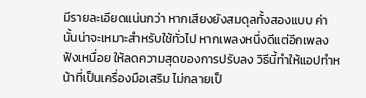มีรายละเอียดแน่นกว่า หากเสียงยังสมดุลทั้งสองแบบ ค่านั้นน่าจะเหมาะสำหรับใช้ทั่วไป หากเพลงหนึ่งดีแต่อีกเพลงฟังเหนื่อย ให้ลดความสุดของการปรับลง วิธีนี้ทำให้แอปทำหน้าที่เป็นเครื่องมือเสริม ไม่กลายเป็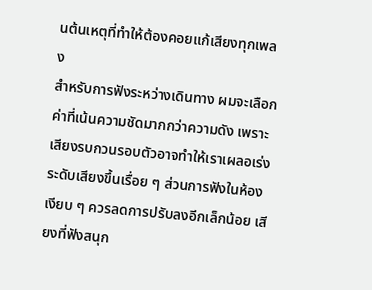นต้นเหตุที่ทำให้ต้องคอยแก้เสียงทุกเพลง
สำหรับการฟังระหว่างเดินทาง ผมจะเลือกค่าที่เน้นความชัดมากกว่าความดัง เพราะเสียงรบกวนรอบตัวอาจทำให้เราเผลอเร่งระดับเสียงขึ้นเรื่อย ๆ ส่วนการฟังในห้องเงียบ ๆ ควรลดการปรับลงอีกเล็กน้อย เสียงที่ฟังสนุก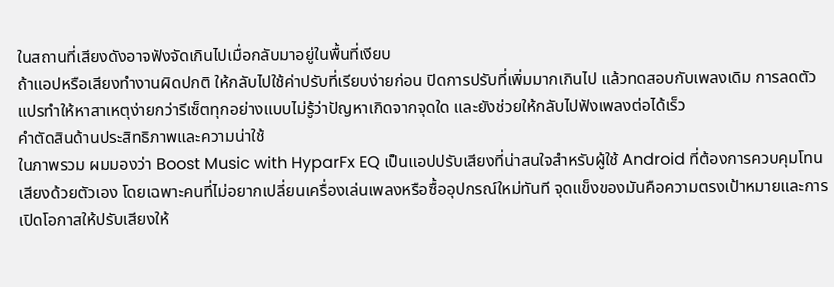ในสถานที่เสียงดังอาจฟังจัดเกินไปเมื่อกลับมาอยู่ในพื้นที่เงียบ
ถ้าแอปหรือเสียงทำงานผิดปกติ ให้กลับไปใช้ค่าปรับที่เรียบง่ายก่อน ปิดการปรับที่เพิ่มมากเกินไป แล้วทดสอบกับเพลงเดิม การลดตัวแปรทำให้หาสาเหตุง่ายกว่ารีเซ็ตทุกอย่างแบบไม่รู้ว่าปัญหาเกิดจากจุดใด และยังช่วยให้กลับไปฟังเพลงต่อได้เร็ว
คำตัดสินด้านประสิทธิภาพและความน่าใช้
ในภาพรวม ผมมองว่า Boost Music with HyparFx EQ เป็นแอปปรับเสียงที่น่าสนใจสำหรับผู้ใช้ Android ที่ต้องการควบคุมโทนเสียงด้วยตัวเอง โดยเฉพาะคนที่ไม่อยากเปลี่ยนเครื่องเล่นเพลงหรือซื้ออุปกรณ์ใหม่ทันที จุดแข็งของมันคือความตรงเป้าหมายและการเปิดโอกาสให้ปรับเสียงให้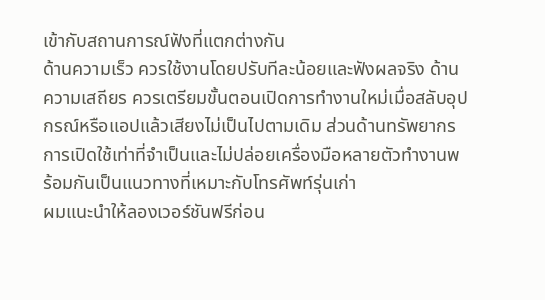เข้ากับสถานการณ์ฟังที่แตกต่างกัน
ด้านความเร็ว ควรใช้งานโดยปรับทีละน้อยและฟังผลจริง ด้านความเสถียร ควรเตรียมขั้นตอนเปิดการทำงานใหม่เมื่อสลับอุปกรณ์หรือแอปแล้วเสียงไม่เป็นไปตามเดิม ส่วนด้านทรัพยากร การเปิดใช้เท่าที่จำเป็นและไม่ปล่อยเครื่องมือหลายตัวทำงานพร้อมกันเป็นแนวทางที่เหมาะกับโทรศัพท์รุ่นเก่า
ผมแนะนำให้ลองเวอร์ชันฟรีก่อน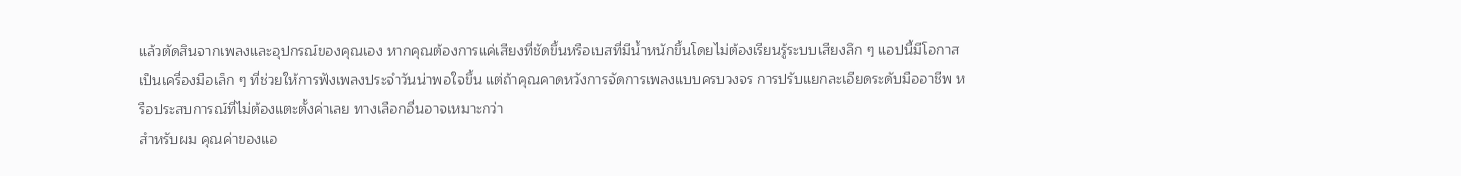แล้วตัดสินจากเพลงและอุปกรณ์ของคุณเอง หากคุณต้องการแค่เสียงที่ชัดขึ้นหรือเบสที่มีน้ำหนักขึ้นโดยไม่ต้องเรียนรู้ระบบเสียงลึก ๆ แอปนี้มีโอกาสเป็นเครื่องมือเล็ก ๆ ที่ช่วยให้การฟังเพลงประจำวันน่าพอใจขึ้น แต่ถ้าคุณคาดหวังการจัดการเพลงแบบครบวงจร การปรับแยกละเอียดระดับมืออาชีพ หรือประสบการณ์ที่ไม่ต้องแตะตั้งค่าเลย ทางเลือกอื่นอาจเหมาะกว่า
สำหรับผม คุณค่าของแอ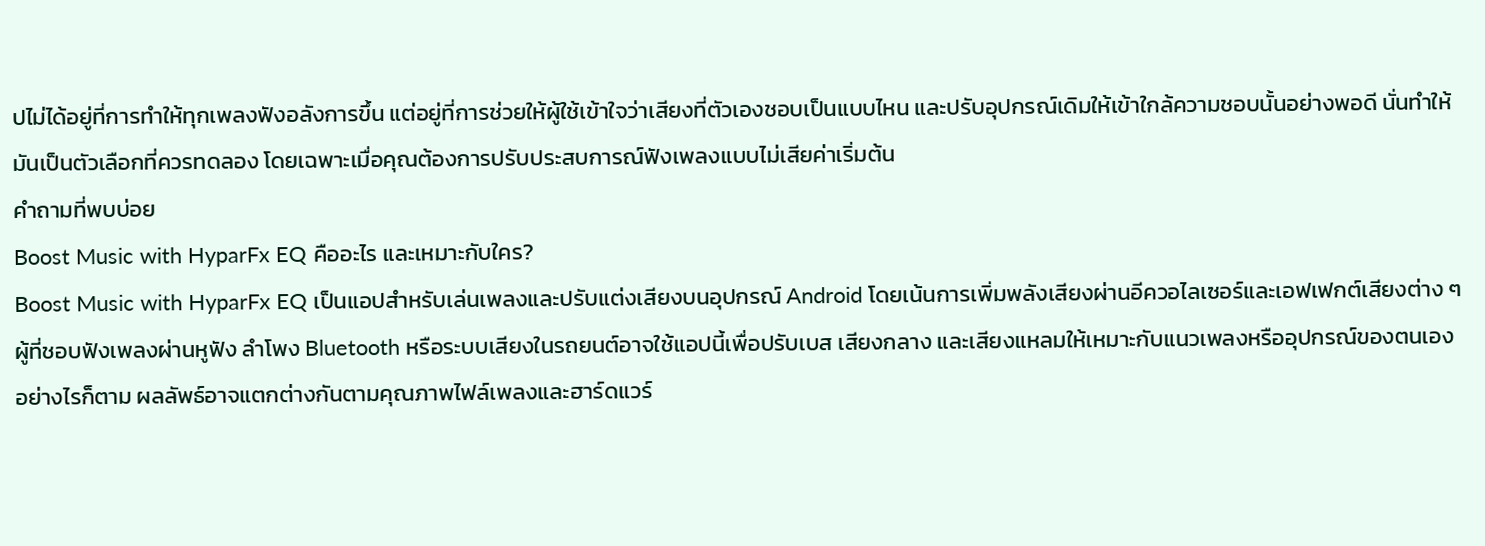ปไม่ได้อยู่ที่การทำให้ทุกเพลงฟังอลังการขึ้น แต่อยู่ที่การช่วยให้ผู้ใช้เข้าใจว่าเสียงที่ตัวเองชอบเป็นแบบไหน และปรับอุปกรณ์เดิมให้เข้าใกล้ความชอบนั้นอย่างพอดี นั่นทำให้มันเป็นตัวเลือกที่ควรทดลอง โดยเฉพาะเมื่อคุณต้องการปรับประสบการณ์ฟังเพลงแบบไม่เสียค่าเริ่มต้น
คำถามที่พบบ่อย
Boost Music with HyparFx EQ คืออะไร และเหมาะกับใคร?
Boost Music with HyparFx EQ เป็นแอปสำหรับเล่นเพลงและปรับแต่งเสียงบนอุปกรณ์ Android โดยเน้นการเพิ่มพลังเสียงผ่านอีควอไลเซอร์และเอฟเฟกต์เสียงต่าง ๆ ผู้ที่ชอบฟังเพลงผ่านหูฟัง ลำโพง Bluetooth หรือระบบเสียงในรถยนต์อาจใช้แอปนี้เพื่อปรับเบส เสียงกลาง และเสียงแหลมให้เหมาะกับแนวเพลงหรืออุปกรณ์ของตนเอง อย่างไรก็ตาม ผลลัพธ์อาจแตกต่างกันตามคุณภาพไฟล์เพลงและฮาร์ดแวร์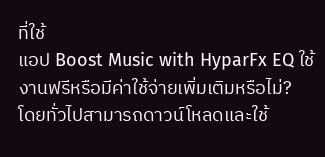ที่ใช้
แอป Boost Music with HyparFx EQ ใช้งานฟรีหรือมีค่าใช้จ่ายเพิ่มเติมหรือไม่?
โดยทั่วไปสามารถดาวน์โหลดและใช้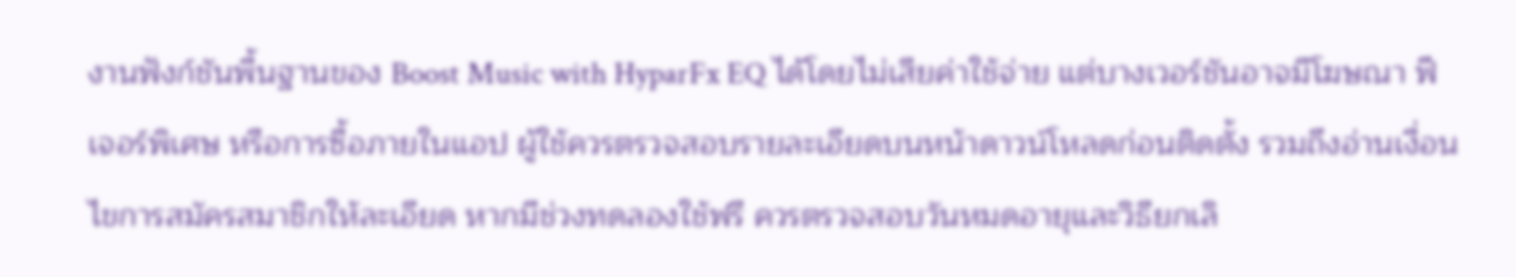งานฟังก์ชันพื้นฐานของ Boost Music with HyparFx EQ ได้โดยไม่เสียค่าใช้จ่าย แต่บางเวอร์ชันอาจมีโฆษณา ฟีเจอร์พิเศษ หรือการซื้อภายในแอป ผู้ใช้ควรตรวจสอบรายละเอียดบนหน้าดาวน์โหลดก่อนติดตั้ง รวมถึงอ่านเงื่อนไขการสมัครสมาชิกให้ละเอียด หากมีช่วงทดลองใช้ฟรี ควรตรวจสอบวันหมดอายุและวิธียกเลิ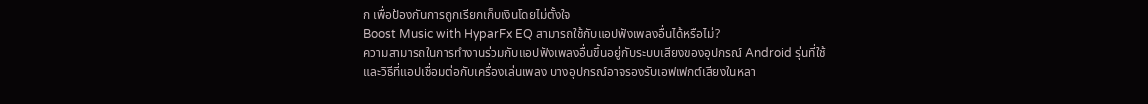ก เพื่อป้องกันการถูกเรียกเก็บเงินโดยไม่ตั้งใจ
Boost Music with HyparFx EQ สามารถใช้กับแอปฟังเพลงอื่นได้หรือไม่?
ความสามารถในการทำงานร่วมกับแอปฟังเพลงอื่นขึ้นอยู่กับระบบเสียงของอุปกรณ์ Android รุ่นที่ใช้ และวิธีที่แอปเชื่อมต่อกับเครื่องเล่นเพลง บางอุปกรณ์อาจรองรับเอฟเฟกต์เสียงในหลา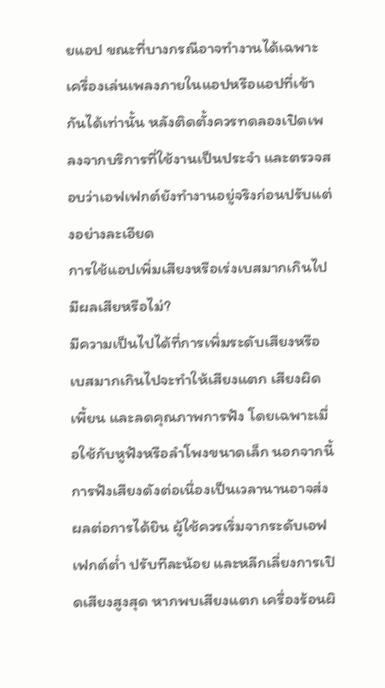ยแอป ขณะที่บางกรณีอาจทำงานได้เฉพาะเครื่องเล่นเพลงภายในแอปหรือแอปที่เข้ากันได้เท่านั้น หลังติดตั้งควรทดลองเปิดเพลงจากบริการที่ใช้งานเป็นประจำ และตรวจสอบว่าเอฟเฟกต์ยังทำงานอยู่จริงก่อนปรับแต่งอย่างละเอียด
การใช้แอปเพิ่มเสียงหรือเร่งเบสมากเกินไปมีผลเสียหรือไม่?
มีความเป็นไปได้ที่การเพิ่มระดับเสียงหรือเบสมากเกินไปจะทำให้เสียงแตก เสียงผิดเพี้ยน และลดคุณภาพการฟัง โดยเฉพาะเมื่อใช้กับหูฟังหรือลำโพงขนาดเล็ก นอกจากนี้ การฟังเสียงดังต่อเนื่องเป็นเวลานานอาจส่งผลต่อการได้ยิน ผู้ใช้ควรเริ่มจากระดับเอฟเฟกต์ต่ำ ปรับทีละน้อย และหลีกเลี่ยงการเปิดเสียงสูงสุด หากพบเสียงแตก เครื่องร้อนผิ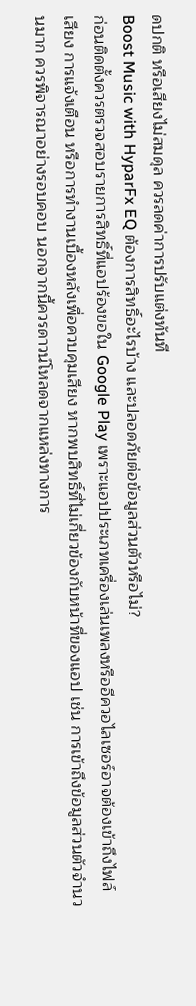ดปกติ หรือเสียงไม่สมดุล ควรลดค่าการปรับแต่งทันที
Boost Music with HyparFx EQ ต้องการสิทธิ์อะไรบ้าง และปลอดภัยต่อข้อมูลส่วนตัวหรือไม่?
ก่อนติดตั้งควรตรวจสอบรายการสิทธิ์ที่แอปร้องขอใน Google Play เพราะแอปประเภทเครื่องเล่นเพลงหรืออีควอไลเซอร์อาจต้องเข้าถึงไฟล์เสียง การแจ้งเตือน หรือการทำงานเบื้องหลังเพื่อควบคุมเสียง หากพบสิทธิ์ที่ไม่เกี่ยวข้องกับหน้าที่ของแอป เช่น การเข้าถึงข้อมูลส่วนตัวจำนวนมาก ควรพิจารณาอย่างรอบคอบ นอกจากนี้ควรดาวน์โหลดจากแหล่งทางการ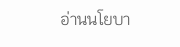อ่านนโยบา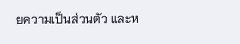ยความเป็นส่วนตัว และห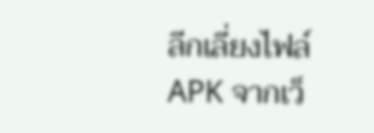ลีกเลี่ยงไฟล์ APK จากเว็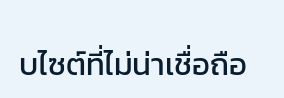บไซต์ที่ไม่น่าเชื่อถือ